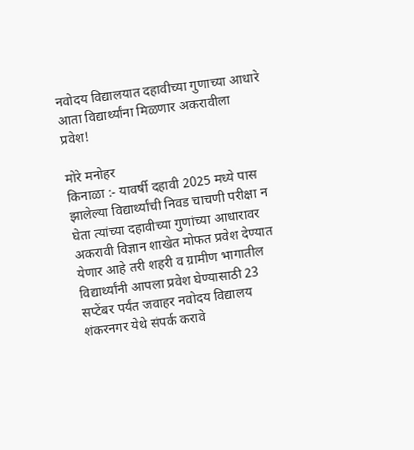नवोदय विद्यालयात दहावीच्या गुणाच्या आधारे आता विद्यार्थ्यांना मिळणार अकरावीला प्रवेश!

मोरे मनोहर
किनाळा :- यावर्षी दहावी 2025 मध्ये पास झालेल्या विद्यार्थ्यांची निवड चाचणी परीक्षा न घेता त्यांच्या दहावीच्या गुणांच्या आधारावर अकरावी विज्ञान शाखेत मोफत प्रवेश देण्यात येणार आहे तरी शहरी व ग्रामीण भागातील विद्यार्थ्यांनी आपला प्रवेश घेण्यासाठी 23 सप्टेंबर पर्यंत जवाहर नवोदय विद्यालय शंकरनगर येथे संपर्क करावे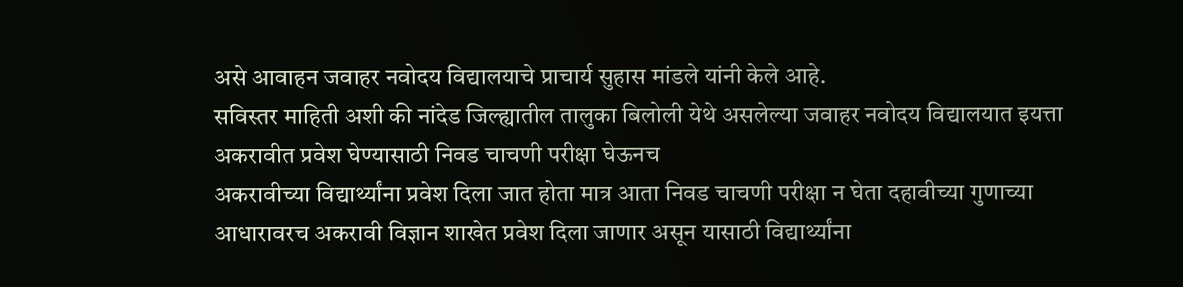असे आवाहन जवाहर नवोदय विद्यालयाचे प्राचार्य सुहास मांडले यांनी केले आहे.
सविस्तर माहिती अशी की नांदेड जिल्ह्यातील तालुका बिलोली येथे असलेल्या जवाहर नवोदय विद्यालयात इयत्ता अकरावीत प्रवेश घेण्यासाठी निवड चाचणी परीक्षा घेऊनच
अकरावीच्या विद्यार्थ्यांना प्रवेश दिला जात होता मात्र आता निवड चाचणी परीक्षा न घेता दहावीच्या गुणाच्या आधारावरच अकरावी विज्ञान शाखेत प्रवेश दिला जाणार असून यासाठी विद्यार्थ्यांना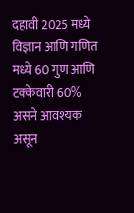दहावी 2025 मध्ये विज्ञान आणि गणित मध्ये 60 गुण आणि टक्केवारी 60% असने आवश्यक असून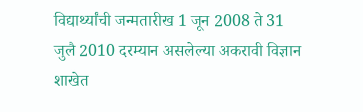विद्यार्थ्यांची जन्मतारीख 1 जून 2008 ते 31 जुलै 2010 दरम्यान असलेल्या अकरावी विज्ञान शाखेत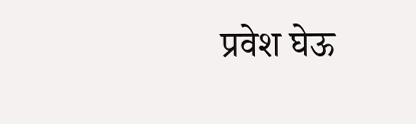प्रवेश घेऊ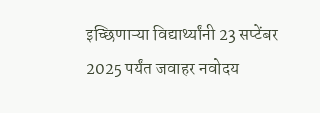इच्छिणाऱ्या विद्यार्थ्यांनी 23 सप्टेंबर 2025 पर्यंत जवाहर नवोदय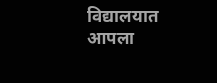विद्यालयात आपला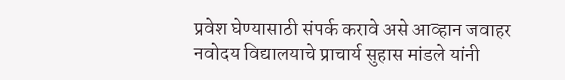प्रवेश घेण्यासाठी संपर्क करावे असे आव्हान जवाहर नवोदय विद्यालयाचे प्राचार्य सुहास मांडले यांनी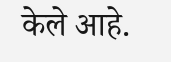केले आहे.